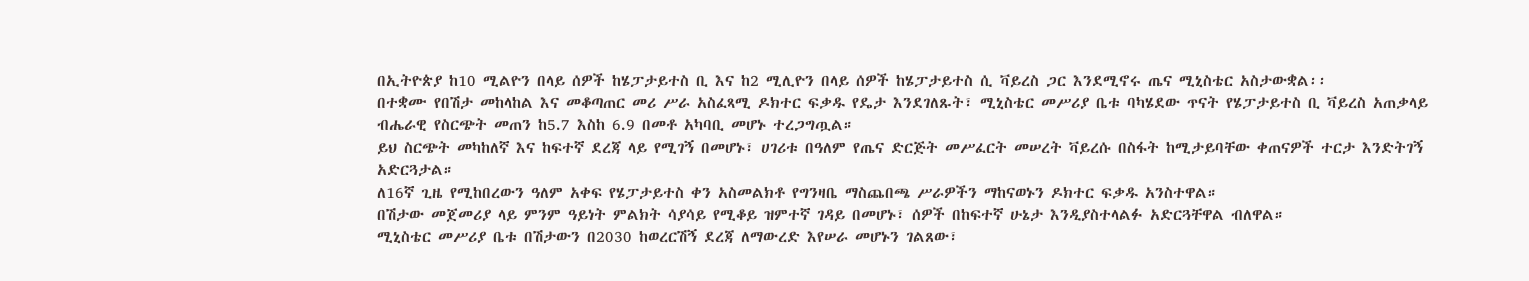በኢትዮጵያ ከ10 ሚልዮን በላይ ሰዎች ከሄፓታይተስ ቢ እና ከ2 ሚሊዮን በላይ ሰዎች ከሄፓታይተስ ሲ ቫይረስ ጋር እንደሚኖሩ ጤና ሚኒስቴር አስታውቋል፡፡
በተቋሙ የበሽታ መከላከል እና መቆጣጠር መሪ ሥራ አስፈጻሚ ዶክተር ፍቃዱ የዴታ እንደገለጹት፣ ሚኒስቴር መሥሪያ ቤቱ ባካሄደው ጥናት የሄፓታይተስ ቢ ቫይረስ አጠቃላይ ብሔራዊ የስርጭት መጠን ከ5.7 እስከ 6.9 በመቶ አካባቢ መሆኑ ተረጋግጧል።
ይህ ስርጭት መካከለኛ እና ከፍተኛ ደረጃ ላይ የሚገኝ በመሆኑ፣ ሀገሪቱ በዓለም የጤና ድርጅት መሥፈርት መሠረት ቫይረሱ በስፋት ከሚታይባቸው ቀጠናዎች ተርታ እንድትገኝ አድርጓታል።
ለ16ኛ ጊዜ የሚከበረውን ዓለም አቀፍ የሄፓታይተስ ቀን አስመልክቶ የግንዛቤ ማስጨበጫ ሥራዎችን ማከናወኑን ዶክተር ፍቃዱ አንስተዋል።
በሽታው መጀመሪያ ላይ ምንም ዓይነት ምልክት ሳያሳይ የሚቆይ ዝምተኛ ገዳይ በመሆኑ፣ ሰዎች በከፍተኛ ሁኔታ እንዲያስተላልፉ አድርጓቸዋል ብለዋል።
ሚኒስቴር መሥሪያ ቤቱ በሽታውን በ2030 ከወረርሽኝ ደረጃ ለማውረድ እየሠራ መሆኑን ገልጸው፣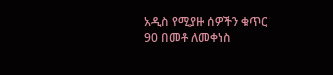አዲስ የሚያዙ ሰዎችን ቁጥር 90 በመቶ ለመቀነስ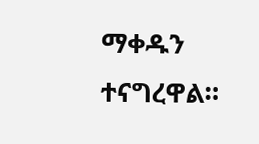ማቀዱን ተናግረዋል።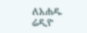ለአሐዱ ሬዲዮ